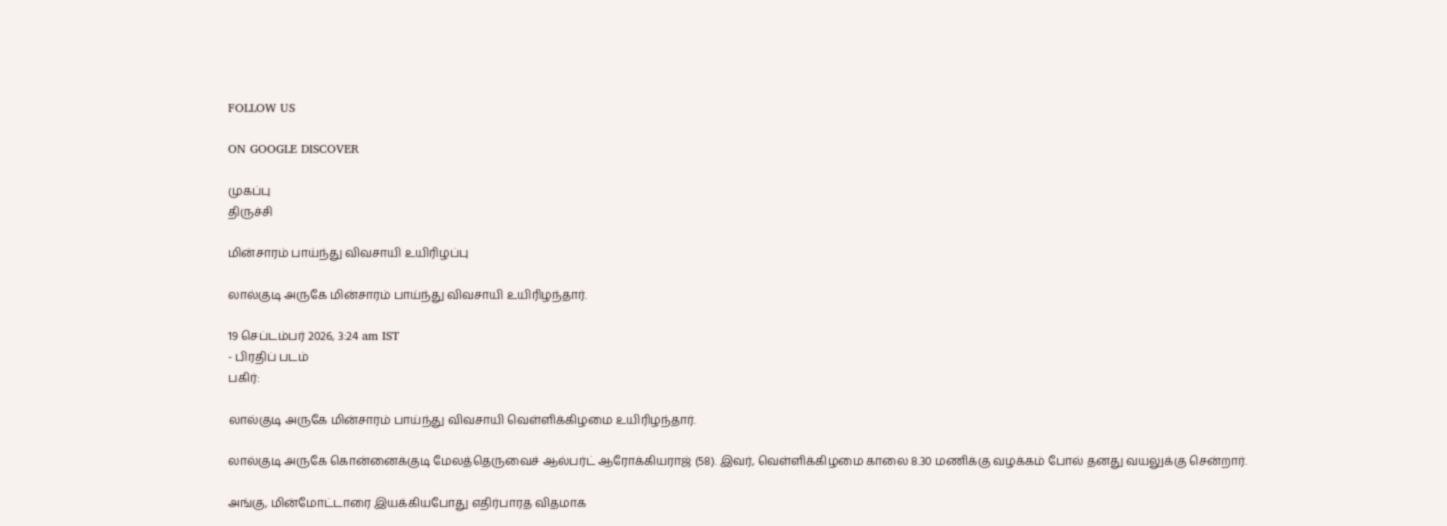FOLLOW US

ON GOOGLE DISCOVER

முகப்பு
திருச்சி

மின்சாரம் பாய்ந்து விவசாயி உயிரிழப்பு

லால்குடி அருகே மின்சாரம் பாய்ந்து விவசாயி உயிரிழந்தார்.

19 செப்டம்பர் 2026, 3:24 am IST
- பிரதிப் படம்
பகிர்:

லால்குடி அருகே மின்சாரம் பாய்ந்து விவசாயி வெள்ளிக்கிழமை உயிரிழந்தார்.

லால்குடி அருகே கொன்னைக்குடி மேலத்தெருவைச் ஆல்பர்ட் ஆரோக்கியராஜ் (58). இவர், வெள்ளிக்கிழமை காலை 8.30 மணிக்கு வழக்கம் போல் தனது வயலுக்கு சென்றார்.

அங்கு, மின்மோட்டாரை இயக்கியபோது எதிர்பாரத விதமாக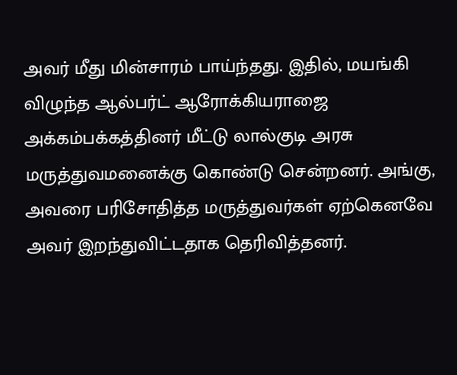அவர் மீது மின்சாரம் பாய்ந்தது. இதில், மயங்கி விழுந்த ஆல்பர்ட் ஆரோக்கியராஜை அக்கம்பக்கத்தினர் மீட்டு லால்குடி அரசு மருத்துவமனைக்கு கொண்டு சென்றனர். அங்கு, அவரை பரிசோதித்த மருத்துவர்கள் ஏற்கெனவே அவர் இறந்துவிட்டதாக தெரிவித்தனர்.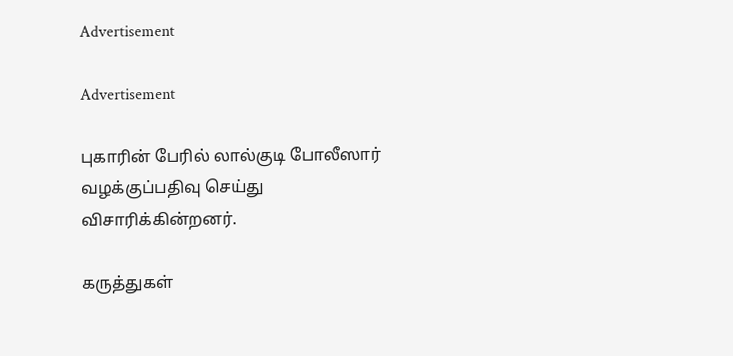Advertisement

Advertisement

புகாரின் பேரில் லால்குடி போலீஸார் வழக்குப்பதிவு செய்து விசாரிக்கின்றனர்.

கருத்துகள்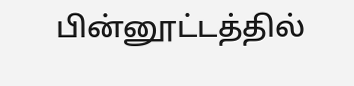பின்னூட்டத்தில்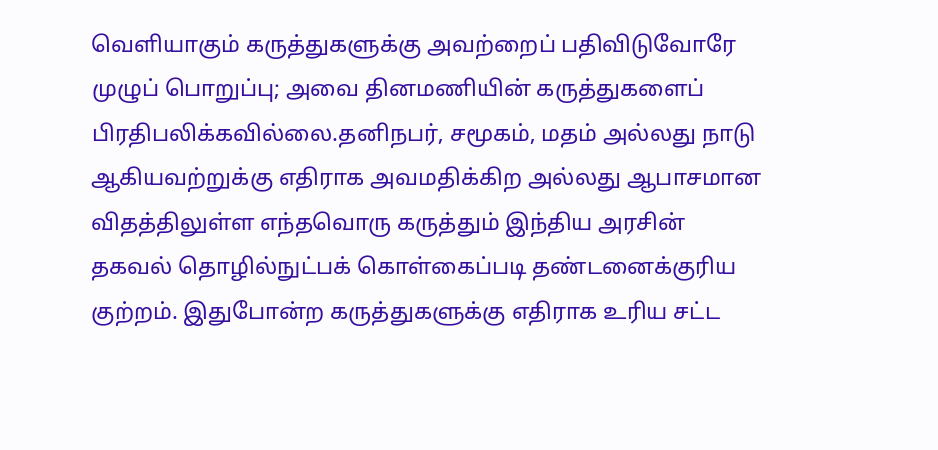வெளியாகும் கருத்துகளுக்கு அவற்றைப் பதிவிடுவோரே முழுப் பொறுப்பு; அவை தினமணியின் கருத்துகளைப் பிரதிபலிக்கவில்லை.தனிநபர், சமூகம், மதம் அல்லது நாடு ஆகியவற்றுக்கு எதிராக அவமதிக்கிற அல்லது ஆபாசமான விதத்திலுள்ள எந்தவொரு கருத்தும் இந்திய அரசின் தகவல் தொழில்நுட்பக் கொள்கைப்படி தண்டனைக்குரிய குற்றம். இதுபோன்ற கருத்துகளுக்கு எதிராக உரிய சட்ட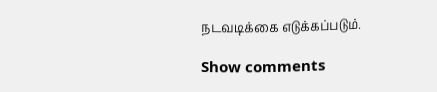நடவடிக்கை எடுக்கப்படும்.

Show comments